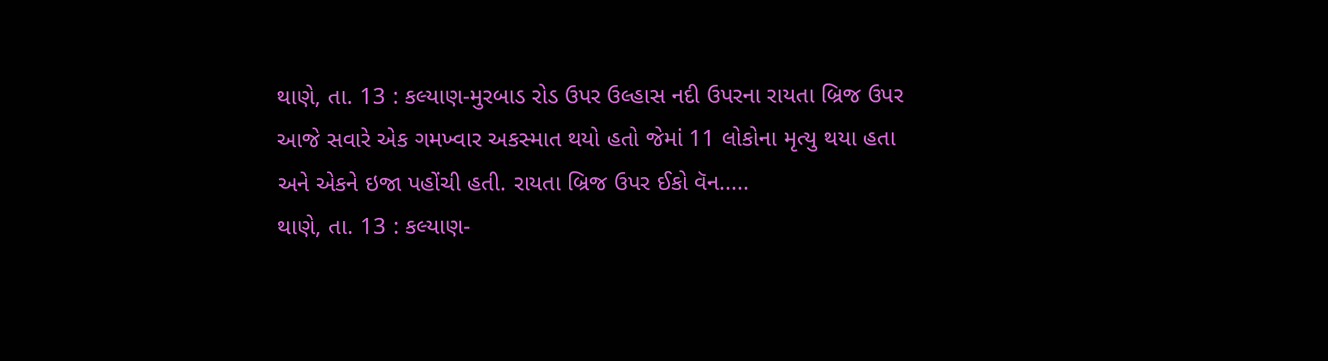થાણે, તા. 13 : કલ્યાણ-મુરબાડ રોડ ઉપર ઉલ્હાસ નદી ઉપરના રાયતા બ્રિજ ઉપર આજે સવારે એક ગમખ્વાર અકસ્માત થયો હતો જેમાં 11 લોકોના મૃત્યુ થયા હતા અને એકને ઇજા પહોંચી હતી. રાયતા બ્રિજ ઉપર ઈકો વૅન.....
થાણે, તા. 13 : કલ્યાણ-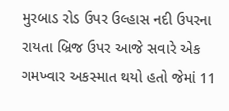મુરબાડ રોડ ઉપર ઉલ્હાસ નદી ઉપરના રાયતા બ્રિજ ઉપર આજે સવારે એક ગમખ્વાર અકસ્માત થયો હતો જેમાં 11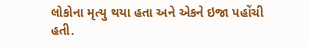લોકોના મૃત્યુ થયા હતા અને એકને ઇજા પહોંચી હતી.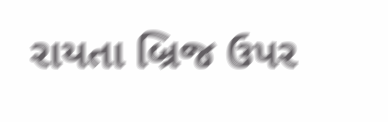રાયતા બ્રિજ ઉપર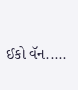ઈકો વૅન.....